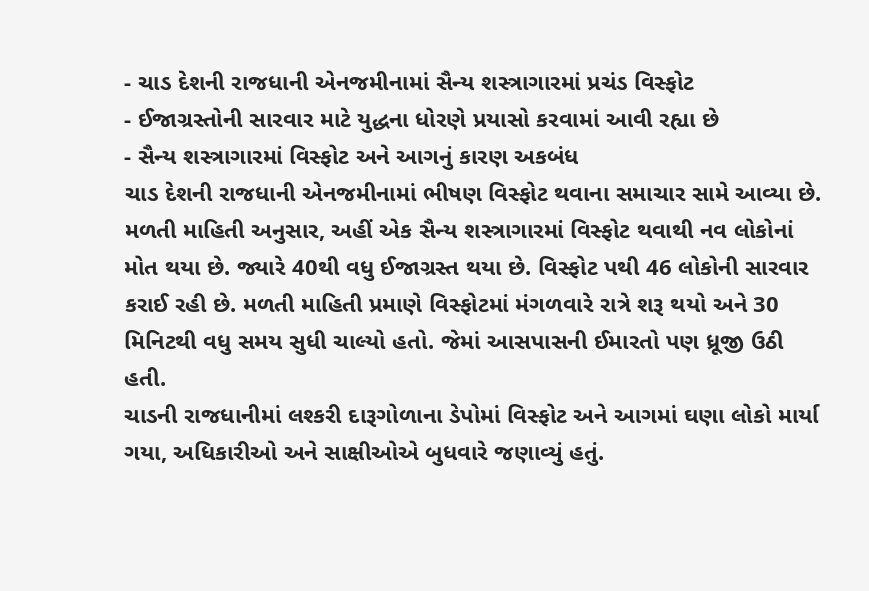- ચાડ દેશની રાજધાની એનજમીનામાં સૈન્ય શસ્ત્રાગારમાં પ્રચંડ વિસ્ફોટ
- ઈજાગ્રસ્તોની સારવાર માટે યુદ્ધના ધોરણે પ્રયાસો કરવામાં આવી રહ્યા છે
- સૈન્ય શસ્ત્રાગારમાં વિસ્ફોટ અને આગનું કારણ અકબંધ
ચાડ દેશની રાજધાની એનજમીનામાં ભીષણ વિસ્ફોટ થવાના સમાચાર સામે આવ્યા છે. મળતી માહિતી અનુસાર, અહીં એક સૈન્ય શસ્ત્રાગારમાં વિસ્ફોટ થવાથી નવ લોકોનાં મોત થયા છે. જ્યારે 40થી વધુ ઈજાગ્રસ્ત થયા છે. વિસ્ફોટ પથી 46 લોકોની સારવાર કરાઈ રહી છે. મળતી માહિતી પ્રમાણે વિસ્ફોટમાં મંગળવારે રાત્રે શરૂ થયો અને 30 મિનિટથી વધુ સમય સુધી ચાલ્યો હતો. જેમાં આસપાસની ઈમારતો પણ ધ્રૂજી ઉઠી હતી.
ચાડની રાજધાનીમાં લશ્કરી દારૂગોળાના ડેપોમાં વિસ્ફોટ અને આગમાં ઘણા લોકો માર્યા ગયા, અધિકારીઓ અને સાક્ષીઓએ બુધવારે જણાવ્યું હતું.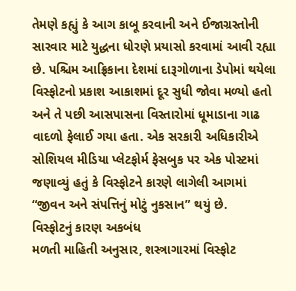તેમણે કહ્યું કે આગ કાબૂ કરવાની અને ઈજાગ્રસ્તોની સારવાર માટે યુદ્ધના ધોરણે પ્રયાસો કરવામાં આવી રહ્યા છે. પશ્ચિમ આફ્રિકાના દેશમાં દારૂગોળાના ડેપોમાં થયેલા વિસ્ફોટનો પ્રકાશ આકાશમાં દૂર સુધી જોવા મળ્યો હતો અને તે પછી આસપાસના વિસ્તારોમાં ધૂમાડાના ગાઢ વાદળો ફેલાઈ ગયા હતા. એક સરકારી અધિકારીએ સોશિયલ મીડિયા પ્લેટફોર્મ ફેસબુક પર એક પોસ્ટમાં જણાવ્યું હતું કે વિસ્ફોટને કારણે લાગેલી આગમાં “જીવન અને સંપત્તિનું મોટું નુકસાન” થયું છે.
વિસ્ફોટનું કારણ અકબંધ
મળતી માહિતી અનુસાર, શસ્ત્રાગારમાં વિસ્ફોટ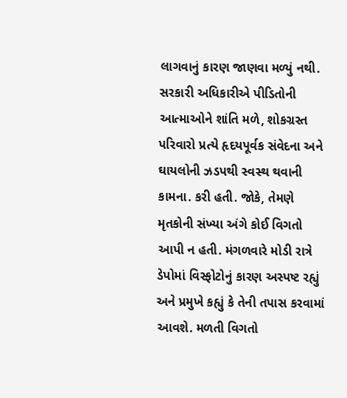લાગવાનું કારણ જાણવા મળ્યું નથી. સરકારી અધિકારીએ પીડિતોની આત્માઓને શાંતિ મળે, શોકગ્રસ્ત પરિવારો પ્રત્યે હૃદયપૂર્વક સંવેદના અને ઘાયલોની ઝડપથી સ્વસ્થ થવાની કામના. કરી હતી. જોકે, તેમણે મૃતકોની સંખ્યા અંગે કોઈ વિગતો આપી ન હતી. મંગળવારે મોડી રાત્રે ડેપોમાં વિસ્ફોટોનું કારણ અસ્પષ્ટ રહ્યું અને પ્રમુખે કહ્યું કે તેની તપાસ કરવામાં આવશે. મળતી વિગતો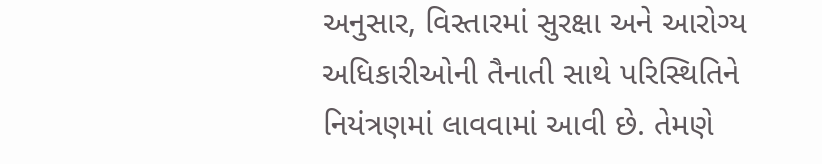અનુસાર, વિસ્તારમાં સુરક્ષા અને આરોગ્ય અધિકારીઓની તૈનાતી સાથે પરિસ્થિતિને નિયંત્રણમાં લાવવામાં આવી છે. તેમણે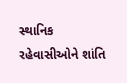સ્થાનિક રહેવાસીઓને શાંતિ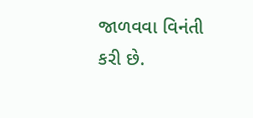જાળવવા વિનંતી કરી છે.